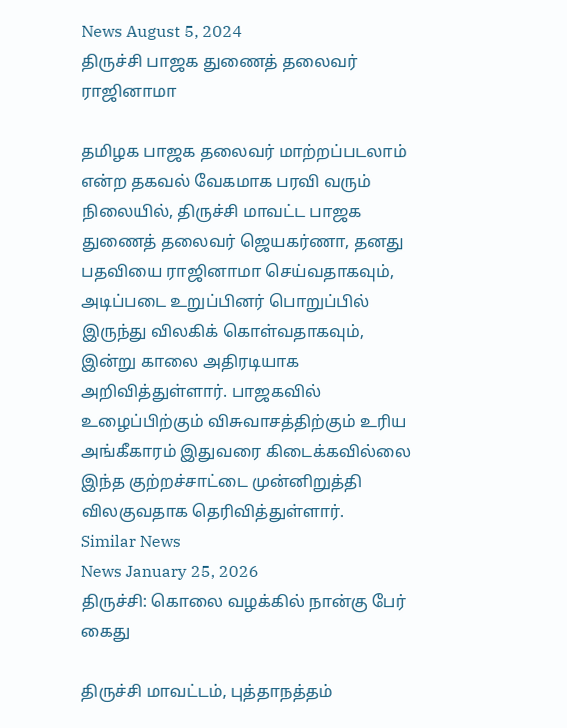News August 5, 2024
திருச்சி பாஜக துணைத் தலைவர் ராஜினாமா

தமிழக பாஜக தலைவர் மாற்றப்படலாம் என்ற தகவல் வேகமாக பரவி வரும் நிலையில், திருச்சி மாவட்ட பாஜக துணைத் தலைவர் ஜெயகர்ணா, தனது பதவியை ராஜினாமா செய்வதாகவும், அடிப்படை உறுப்பினர் பொறுப்பில் இருந்து விலகிக் கொள்வதாகவும், இன்று காலை அதிரடியாக அறிவித்துள்ளார். பாஜகவில் உழைப்பிற்கும் விசுவாசத்திற்கும் உரிய அங்கீகாரம் இதுவரை கிடைக்கவில்லை இந்த குற்றச்சாட்டை முன்னிறுத்தி விலகுவதாக தெரிவித்துள்ளார்.
Similar News
News January 25, 2026
திருச்சி: கொலை வழக்கில் நான்கு பேர் கைது

திருச்சி மாவட்டம், புத்தாநத்தம்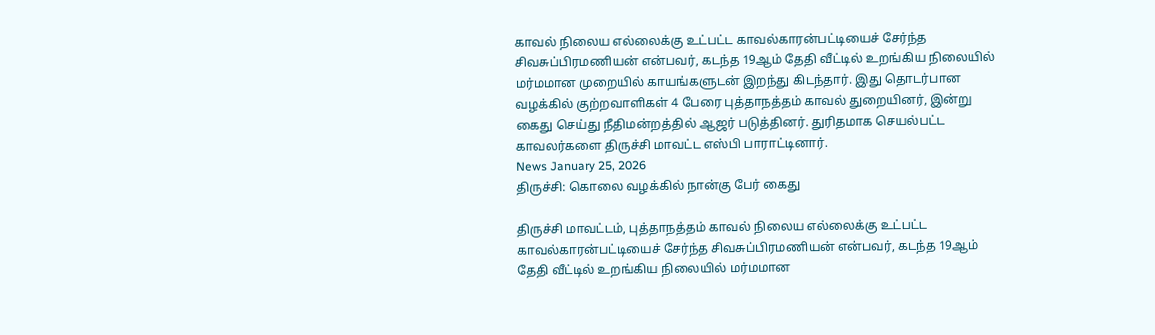காவல் நிலைய எல்லைக்கு உட்பட்ட காவல்காரன்பட்டியைச் சேர்ந்த சிவசுப்பிரமணியன் என்பவர், கடந்த 19ஆம் தேதி வீட்டில் உறங்கிய நிலையில் மர்மமான முறையில் காயங்களுடன் இறந்து கிடந்தார். இது தொடர்பான வழக்கில் குற்றவாளிகள் 4 பேரை புத்தாநத்தம் காவல் துறையினர், இன்று கைது செய்து நீதிமன்றத்தில் ஆஜர் படுத்தினர். துரிதமாக செயல்பட்ட காவலர்களை திருச்சி மாவட்ட எஸ்பி பாராட்டினார்.
News January 25, 2026
திருச்சி: கொலை வழக்கில் நான்கு பேர் கைது

திருச்சி மாவட்டம், புத்தாநத்தம் காவல் நிலைய எல்லைக்கு உட்பட்ட காவல்காரன்பட்டியைச் சேர்ந்த சிவசுப்பிரமணியன் என்பவர், கடந்த 19ஆம் தேதி வீட்டில் உறங்கிய நிலையில் மர்மமான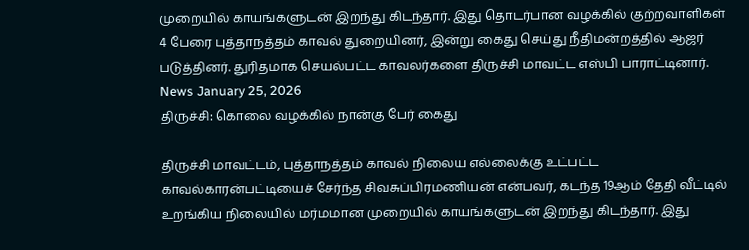முறையில் காயங்களுடன் இறந்து கிடந்தார். இது தொடர்பான வழக்கில் குற்றவாளிகள் 4 பேரை புத்தாநத்தம் காவல் துறையினர், இன்று கைது செய்து நீதிமன்றத்தில் ஆஜர் படுத்தினர். துரிதமாக செயல்பட்ட காவலர்களை திருச்சி மாவட்ட எஸ்பி பாராட்டினார்.
News January 25, 2026
திருச்சி: கொலை வழக்கில் நான்கு பேர் கைது

திருச்சி மாவட்டம், புத்தாநத்தம் காவல் நிலைய எல்லைக்கு உட்பட்ட காவல்காரன்பட்டியைச் சேர்ந்த சிவசுப்பிரமணியன் என்பவர், கடந்த 19ஆம் தேதி வீட்டில் உறங்கிய நிலையில் மர்மமான முறையில் காயங்களுடன் இறந்து கிடந்தார். இது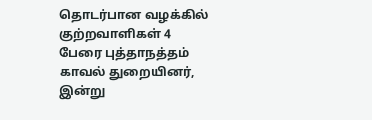தொடர்பான வழக்கில் குற்றவாளிகள் 4 பேரை புத்தாநத்தம் காவல் துறையினர், இன்று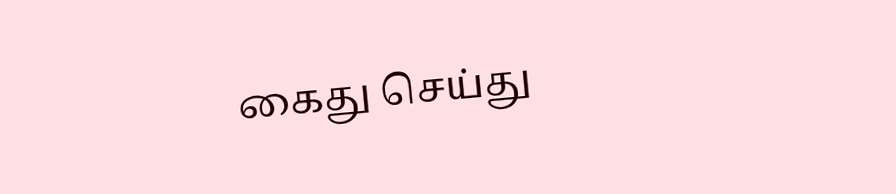கைது செய்து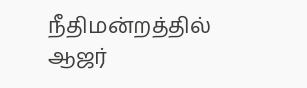நீதிமன்றத்தில் ஆஜர்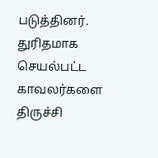படுத்தினர். துரிதமாக செயல்பட்ட காவலர்களை திருச்சி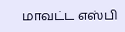மாவட்ட எஸ்பி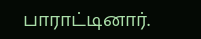பாராட்டினார்.